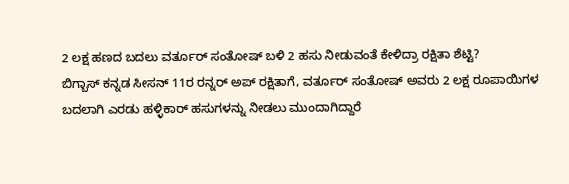2 ಲಕ್ಷ ಹಣದ ಬದಲು ವರ್ತೂರ್ ಸಂತೋಷ್ ಬಳಿ 2 ಹಸು ನೀಡುವಂತೆ ಕೇಳಿದ್ರಾ ರಕ್ಷಿತಾ ಶೆಟ್ಟಿ?
ಬಿಗ್ಬಾಸ್ ಕನ್ನಡ ಸೀಸನ್ 11ರ ರನ್ನರ್ ಅಪ್ ರಕ್ಷಿತಾಗೆ, ವರ್ತೂರ್ ಸಂತೋಷ್ ಅವರು 2 ಲಕ್ಷ ರೂಪಾಯಿಗಳ ಬದಲಾಗಿ ಎರಡು ಹಳ್ಳಿಕಾರ್ ಹಸುಗಳನ್ನು ನೀಡಲು ಮುಂದಾಗಿದ್ದಾರೆ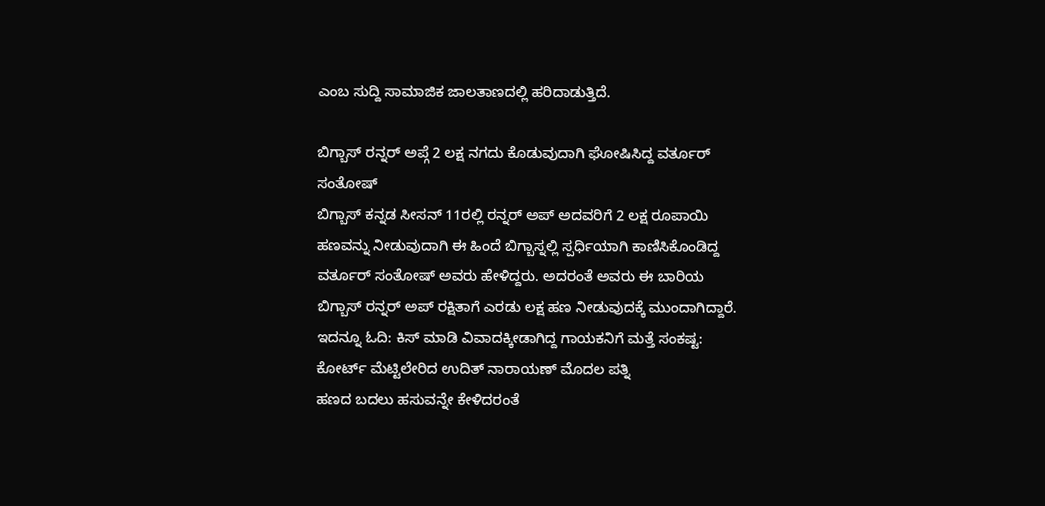ಎಂಬ ಸುದ್ದಿ ಸಾಮಾಜಿಕ ಜಾಲತಾಣದಲ್ಲಿ ಹರಿದಾಡುತ್ತಿದೆ.

ಬಿಗ್ಬಾಸ್ ರನ್ನರ್ ಅಪ್ಗೆ 2 ಲಕ್ಷ ನಗದು ಕೊಡುವುದಾಗಿ ಘೋಷಿಸಿದ್ದ ವರ್ತೂರ್ ಸಂತೋಷ್
ಬಿಗ್ಬಾಸ್ ಕನ್ನಡ ಸೀಸನ್ 11ರಲ್ಲಿ ರನ್ನರ್ ಅಪ್ ಅದವರಿಗೆ 2 ಲಕ್ಷ ರೂಪಾಯಿ ಹಣವನ್ನು ನೀಡುವುದಾಗಿ ಈ ಹಿಂದೆ ಬಿಗ್ಬಾಸ್ನಲ್ಲಿ ಸ್ಪರ್ಧಿಯಾಗಿ ಕಾಣಿಸಿಕೊಂಡಿದ್ದ ವರ್ತೂರ್ ಸಂತೋಷ್ ಅವರು ಹೇಳಿದ್ದರು. ಅದರಂತೆ ಅವರು ಈ ಬಾರಿಯ ಬಿಗ್ಬಾಸ್ ರನ್ನರ್ ಅಪ್ ರಕ್ಷಿತಾಗೆ ಎರಡು ಲಕ್ಷ ಹಣ ನೀಡುವುದಕ್ಕೆ ಮುಂದಾಗಿದ್ದಾರೆ.
ಇದನ್ನೂ ಓದಿ: ಕಿಸ್ ಮಾಡಿ ವಿವಾದಕ್ಕೀಡಾಗಿದ್ದ ಗಾಯಕನಿಗೆ ಮತ್ತೆ ಸಂಕಷ್ಟ: ಕೋರ್ಟ್ ಮೆಟ್ಟಿಲೇರಿದ ಉದಿತ್ ನಾರಾಯಣ್ ಮೊದಲ ಪತ್ನಿ
ಹಣದ ಬದಲು ಹಸುವನ್ನೇ ಕೇಳಿದರಂತೆ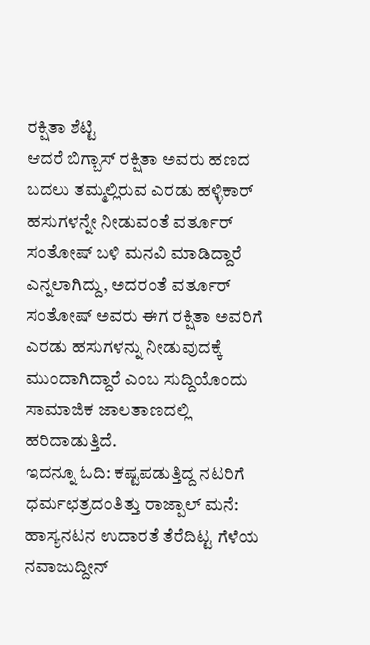ರಕ್ಷಿತಾ ಶೆಟ್ಟಿ
ಆದರೆ ಬಿಗ್ಬಾಸ್ ರಕ್ಷಿತಾ ಅವರು ಹಣದ ಬದಲು ತಮ್ಮಲ್ಲಿರುವ ಎರಡು ಹಳ್ಳಿಕಾರ್ ಹಸುಗಳನ್ನೇ ನೀಡುವಂತೆ ವರ್ತೂರ್ ಸಂತೋಷ್ ಬಳಿ ಮನವಿ ಮಾಡಿದ್ದಾರೆ ಎನ್ನಲಾಗಿದ್ದು, ಅದರಂತೆ ವರ್ತೂರ್ ಸಂತೋಷ್ ಅವರು ಈಗ ರಕ್ಷಿತಾ ಅವರಿಗೆ ಎರಡು ಹಸುಗಳನ್ನು ನೀಡುವುದಕ್ಕೆ ಮುಂದಾಗಿದ್ದಾರೆ ಎಂಬ ಸುದ್ದಿಯೊಂದು ಸಾಮಾಜಿಕ ಜಾಲತಾಣದಲ್ಲಿ ಹರಿದಾಡುತ್ತಿದೆ.
ಇದನ್ನೂ ಓದಿ: ಕಷ್ಟಪಡುತ್ತಿದ್ದ ನಟರಿಗೆ ಧರ್ಮಛತ್ರದಂತಿತ್ತು ರಾಜ್ಪಾಲ್ ಮನೆ: ಹಾಸ್ಯನಟನ ಉದಾರತೆ ತೆರೆದಿಟ್ಟ ಗೆಳೆಯ ನವಾಜುದ್ದೀನ್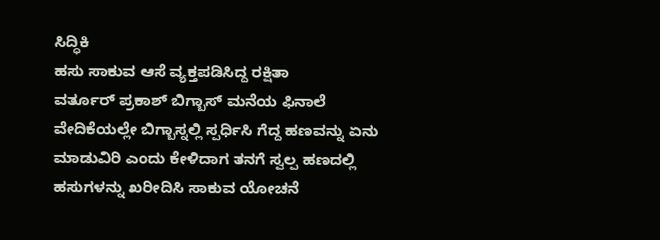ಸಿದ್ಧಿಕಿ
ಹಸು ಸಾಕುವ ಆಸೆ ವ್ಯಕ್ತಪಡಿಸಿದ್ದ ರಕ್ಷಿತಾ
ವರ್ತೂರ್ ಪ್ರಕಾಶ್ ಬಿಗ್ಬಾಸ್ ಮನೆಯ ಫಿನಾಲೆ ವೇದಿಕೆಯಲ್ಲೇ ಬಿಗ್ಬಾಸ್ನಲ್ಲಿ ಸ್ಪರ್ಧಿಸಿ ಗೆದ್ದ ಹಣವನ್ನು ಏನು ಮಾಡುವಿರಿ ಎಂದು ಕೇಳಿದಾಗ ತನಗೆ ಸ್ವಲ್ಪ ಹಣದಲ್ಲಿ ಹಸುಗಳನ್ನು ಖರೀದಿಸಿ ಸಾಕುವ ಯೋಚನೆ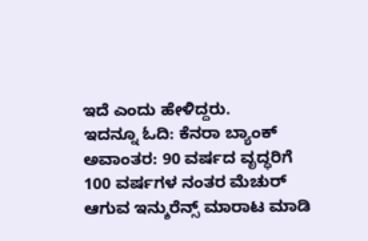ಇದೆ ಎಂದು ಹೇಳಿದ್ದರು.
ಇದನ್ನೂ ಓದಿ: ಕೆನರಾ ಬ್ಯಾಂಕ್ ಅವಾಂತರ: 90 ವರ್ಷದ ವೃದ್ಧರಿಗೆ 100 ವರ್ಷಗಳ ನಂತರ ಮೆಚುರ್ ಆಗುವ ಇನ್ಶುರೆನ್ಸ್ ಮಾರಾಟ ಮಾಡಿ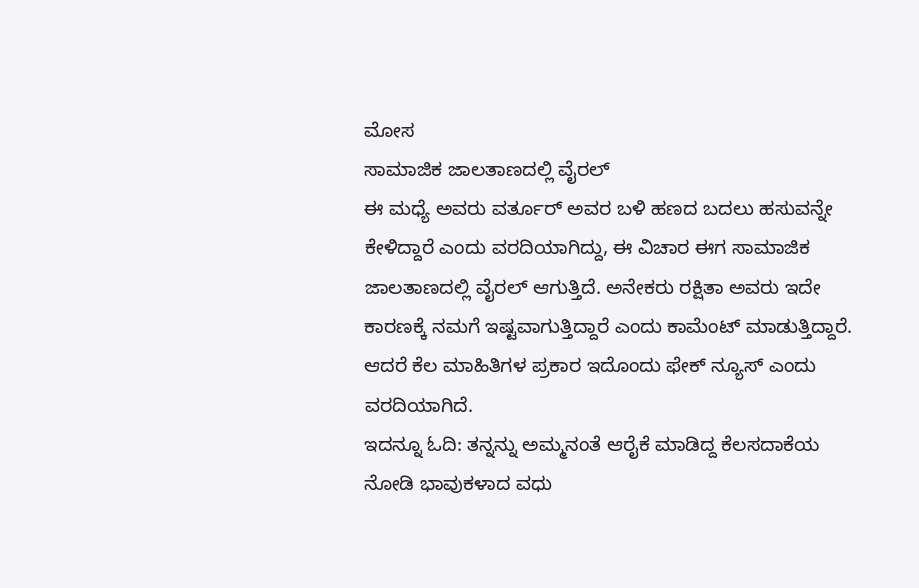ಮೋಸ
ಸಾಮಾಜಿಕ ಜಾಲತಾಣದಲ್ಲಿ ವೈರಲ್
ಈ ಮಧ್ಯೆ ಅವರು ವರ್ತೂರ್ ಅವರ ಬಳಿ ಹಣದ ಬದಲು ಹಸುವನ್ನೇ ಕೇಳಿದ್ದಾರೆ ಎಂದು ವರದಿಯಾಗಿದ್ದು, ಈ ವಿಚಾರ ಈಗ ಸಾಮಾಜಿಕ ಜಾಲತಾಣದಲ್ಲಿ ವೈರಲ್ ಆಗುತ್ತಿದೆ. ಅನೇಕರು ರಕ್ಷಿತಾ ಅವರು ಇದೇ ಕಾರಣಕ್ಕೆ ನಮಗೆ ಇಷ್ಟವಾಗುತ್ತಿದ್ದಾರೆ ಎಂದು ಕಾಮೆಂಟ್ ಮಾಡುತ್ತಿದ್ದಾರೆ. ಆದರೆ ಕೆಲ ಮಾಹಿತಿಗಳ ಪ್ರಕಾರ ಇದೊಂದು ಫೇಕ್ ನ್ಯೂಸ್ ಎಂದು ವರದಿಯಾಗಿದೆ.
ಇದನ್ನೂ ಓದಿ: ತನ್ನನ್ನು ಅಮ್ಮನಂತೆ ಆರೈಕೆ ಮಾಡಿದ್ದ ಕೆಲಸದಾಕೆಯ ನೋಡಿ ಭಾವುಕಳಾದ ವಧು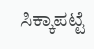ಸಿಕ್ಕಾಪಟ್ಟೆ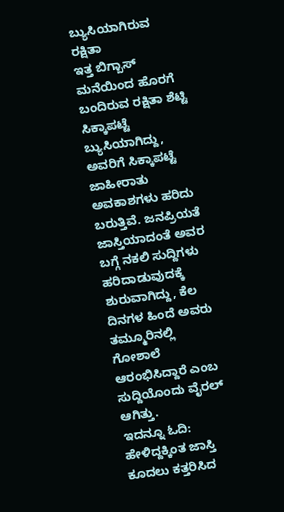ಬ್ಯುಸಿಯಾಗಿರುವ ರಕ್ಷಿತಾ
ಇತ್ತ ಬಿಗ್ಬಾಸ್ ಮನೆಯಿಂದ ಹೊರಗೆ ಬಂದಿರುವ ರಕ್ಷಿತಾ ಶೆಟ್ಟಿ ಸಿಕ್ಕಾಪಟ್ಟೆ ಬ್ಯುಸಿಯಾಗಿದ್ದು, ಅವರಿಗೆ ಸಿಕ್ಕಾಪಟ್ಟೆ ಜಾಹೀರಾತು ಅವಕಾಶಗಳು ಹರಿದು ಬರುತ್ತಿವೆ. ಜನಪ್ರಿಯತೆ ಜಾಸ್ತಿಯಾದಂತೆ ಅವರ ಬಗ್ಗೆ ನಕಲಿ ಸುದ್ದಿಗಳು ಹರಿದಾಡುವುದಕ್ಕೆ ಶುರುವಾಗಿದ್ದು, ಕೆಲ ದಿನಗಳ ಹಿಂದೆ ಅವರು ತಮ್ಮೂರಿನಲ್ಲಿ ಗೋಶಾಲೆ ಆರಂಭಿಸಿದ್ದಾರೆ ಎಂಬ ಸುದ್ದಿಯೊಂದು ವೈರಲ್ ಆಗಿತ್ತು.
ಇದನ್ನೂ ಓದಿ: ಹೇಳಿದ್ದಕ್ಕಿಂತ ಜಾಸ್ತಿ ಕೂದಲು ಕತ್ತರಿಸಿದ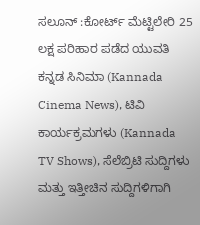ಸಲೂನ್ :ಕೋರ್ಟ್ ಮೆಟ್ಟಿಲೇರಿ 25 ಲಕ್ಷ ಪರಿಹಾರ ಪಡೆದ ಯುವತಿ
ಕನ್ನಡ ಸಿನಿಮಾ (Kannada Cinema News), ಟಿವಿ ಕಾರ್ಯಕ್ರಮಗಳು (Kannada TV Shows), ಸೆಲೆಬ್ರಿಟಿ ಸುದ್ದಿಗಳು ಮತ್ತು ಇತ್ತೀಚಿನ ಸುದ್ದಿಗಳಿಗಾಗಿ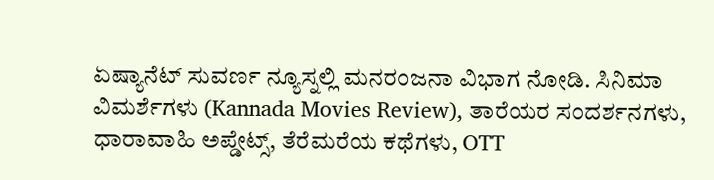ಏಷ್ಯಾನೆಟ್ ಸುವರ್ಣ ನ್ಯೂಸ್ನಲ್ಲಿ ಮನರಂಜನಾ ವಿಭಾಗ ನೋಡಿ. ಸಿನಿಮಾ ವಿಮರ್ಶೆಗಳು (Kannada Movies Review), ತಾರೆಯರ ಸಂದರ್ಶನಗಳು, ಧಾರಾವಾಹಿ ಅಪ್ಡೇಟ್ಸ್, ತೆರೆಮರೆಯ ಕಥೆಗಳು, OTT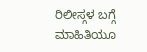ರಿಲೀಸ್ಗಳ ಬಗ್ಗೆ ಮಾಹಿತಿಯೂ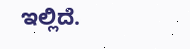ಇಲ್ಲಿದೆ.